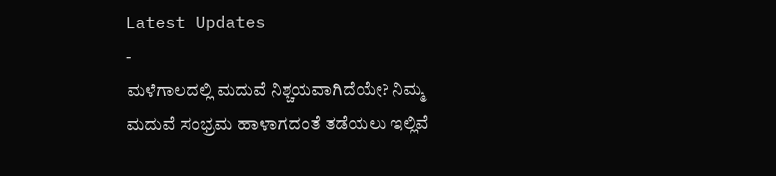Latest Updates
-
ಮಳೆಗಾಲದಲ್ಲಿ ಮದುವೆ ನಿಶ್ಚಯವಾಗಿದೆಯೇ? ನಿಮ್ಮ ಮದುವೆ ಸಂಭ್ರಮ ಹಾಳಾಗದಂತೆ ತಡೆಯಲು ಇಲ್ಲಿವೆ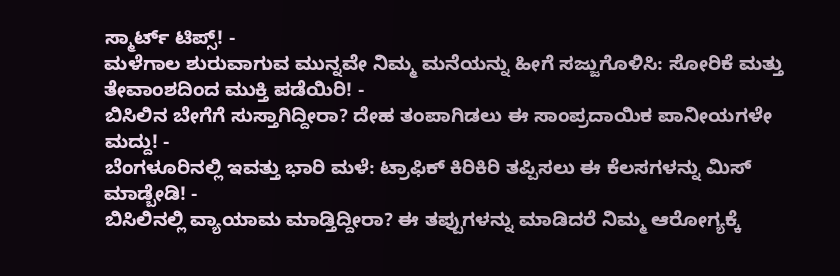ಸ್ಮಾರ್ಟ್ ಟಿಪ್ಸ್! -
ಮಳೆಗಾಲ ಶುರುವಾಗುವ ಮುನ್ನವೇ ನಿಮ್ಮ ಮನೆಯನ್ನು ಹೀಗೆ ಸಜ್ಜುಗೊಳಿಸಿ: ಸೋರಿಕೆ ಮತ್ತು ತೇವಾಂಶದಿಂದ ಮುಕ್ತಿ ಪಡೆಯಿರಿ! -
ಬಿಸಿಲಿನ ಬೇಗೆಗೆ ಸುಸ್ತಾಗಿದ್ದೀರಾ? ದೇಹ ತಂಪಾಗಿಡಲು ಈ ಸಾಂಪ್ರದಾಯಿಕ ಪಾನೀಯಗಳೇ ಮದ್ದು! -
ಬೆಂಗಳೂರಿನಲ್ಲಿ ಇವತ್ತು ಭಾರಿ ಮಳೆ: ಟ್ರಾಫಿಕ್ ಕಿರಿಕಿರಿ ತಪ್ಪಿಸಲು ಈ ಕೆಲಸಗಳನ್ನು ಮಿಸ್ ಮಾಡ್ಬೇಡಿ! -
ಬಿಸಿಲಿನಲ್ಲಿ ವ್ಯಾಯಾಮ ಮಾಡ್ತಿದ್ದೀರಾ? ಈ ತಪ್ಪುಗಳನ್ನು ಮಾಡಿದರೆ ನಿಮ್ಮ ಆರೋಗ್ಯಕ್ಕೆ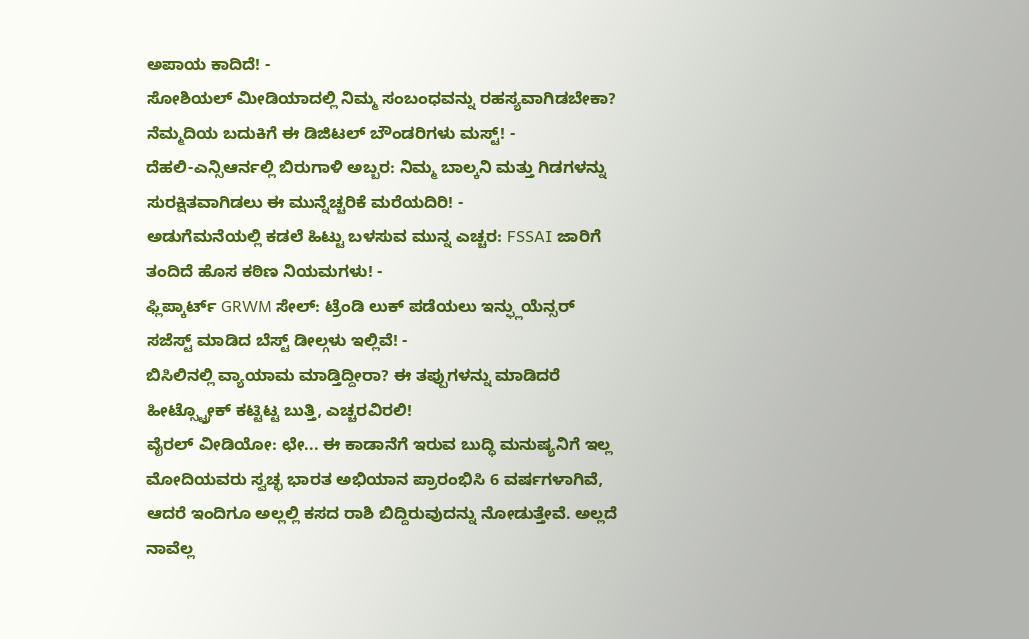ಅಪಾಯ ಕಾದಿದೆ! -
ಸೋಶಿಯಲ್ ಮೀಡಿಯಾದಲ್ಲಿ ನಿಮ್ಮ ಸಂಬಂಧವನ್ನು ರಹಸ್ಯವಾಗಿಡಬೇಕಾ? ನೆಮ್ಮದಿಯ ಬದುಕಿಗೆ ಈ ಡಿಜಿಟಲ್ ಬೌಂಡರಿಗಳು ಮಸ್ಟ್! -
ದೆಹಲಿ-ಎನ್ಸಿಆರ್ನಲ್ಲಿ ಬಿರುಗಾಳಿ ಅಬ್ಬರ: ನಿಮ್ಮ ಬಾಲ್ಕನಿ ಮತ್ತು ಗಿಡಗಳನ್ನು ಸುರಕ್ಷಿತವಾಗಿಡಲು ಈ ಮುನ್ನೆಚ್ಚರಿಕೆ ಮರೆಯದಿರಿ! -
ಅಡುಗೆಮನೆಯಲ್ಲಿ ಕಡಲೆ ಹಿಟ್ಟು ಬಳಸುವ ಮುನ್ನ ಎಚ್ಚರ: FSSAI ಜಾರಿಗೆ ತಂದಿದೆ ಹೊಸ ಕಠಿಣ ನಿಯಮಗಳು! -
ಫ್ಲಿಪ್ಕಾರ್ಟ್ GRWM ಸೇಲ್: ಟ್ರೆಂಡಿ ಲುಕ್ ಪಡೆಯಲು ಇನ್ಫ್ಲುಯೆನ್ಸರ್ ಸಜೆಸ್ಟ್ ಮಾಡಿದ ಬೆಸ್ಟ್ ಡೀಲ್ಗಳು ಇಲ್ಲಿವೆ! -
ಬಿಸಿಲಿನಲ್ಲಿ ವ್ಯಾಯಾಮ ಮಾಡ್ತಿದ್ದೀರಾ? ಈ ತಪ್ಪುಗಳನ್ನು ಮಾಡಿದರೆ ಹೀಟ್ಸ್ಟ್ರೋಕ್ ಕಟ್ಟಿಟ್ಟ ಬುತ್ತಿ, ಎಚ್ಚರವಿರಲಿ!
ವೈರಲ್ ವೀಡಿಯೋ: ಛೇ... ಈ ಕಾಡಾನೆಗೆ ಇರುವ ಬುದ್ಧಿ ಮನುಷ್ಯನಿಗೆ ಇಲ್ಲ
ಮೋದಿಯವರು ಸ್ವಚ್ಛ ಭಾರತ ಅಭಿಯಾನ ಪ್ರಾರಂಭಿಸಿ 6 ವರ್ಷಗಳಾಗಿವೆ, ಆದರೆ ಇಂದಿಗೂ ಅಲ್ಲಲ್ಲಿ ಕಸದ ರಾಶಿ ಬಿದ್ದಿರುವುದನ್ನು ನೋಡುತ್ತೇವೆ. ಅಲ್ಲದೆ ನಾವೆಲ್ಲ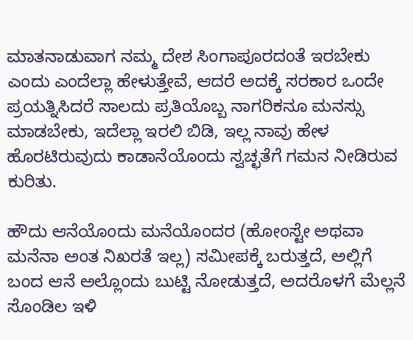ಮಾತನಾಡುವಾಗ ನಮ್ಮ ದೇಶ ಸಿಂಗಾಪೂರದಂತೆ ಇರಬೇಕು ಎಂದು ಎಂದೆಲ್ಲಾ ಹೇಳುತ್ತೇವೆ, ಆದರೆ ಅದಕ್ಕೆ ಸರಕಾರ ಒಂದೇ ಪ್ರಯತ್ನಿಸಿದರೆ ಸಾಲದು ಪ್ರತಿಯೊಬ್ಬ ನಾಗರಿಕನೂ ಮನಸ್ಸು ಮಾಡಬೇಕು, ಇದೆಲ್ಲಾ ಇರಲಿ ಬಿಡಿ, ಇಲ್ಲ ನಾವು ಹೇಳ ಹೊರಟಿರುವುದು ಕಾಡಾನೆಯೊಂದು ಸ್ವಚ್ಛತೆಗೆ ಗಮನ ನೀಡಿರುವ ಕುರಿತು.

ಹೌದು ಆನೆಯೊಂದು ಮನೆಯೊಂದರ (ಹೋಂಸ್ಟೇ ಅಥವಾ ಮನೆನಾ ಅಂತ ನಿಖರತೆ ಇಲ್ಲ) ಸಮೀಪಕ್ಕೆ ಬರುತ್ತದೆ, ಅಲ್ಲಿಗೆ ಬಂದ ಆನೆ ಅಲ್ಲೊಂದು ಬುಟ್ಟಿ ನೋಡುತ್ತದೆ, ಅದರೊಳಗೆ ಮೆಲ್ಲನೆ ಸೊಂಡಿಲ ಇಳಿ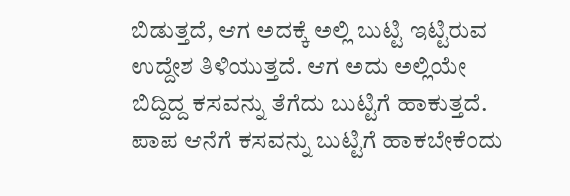ಬಿಡುತ್ತದೆ, ಆಗ ಅದಕ್ಕೆ ಅಲ್ಲಿ ಬುಟ್ಟಿ ಇಟ್ಟಿರುವ ಉದ್ದೇಶ ತಿಳಿಯುತ್ತದೆ. ಆಗ ಅದು ಅಲ್ಲಿಯೇ ಬಿದ್ದಿದ್ದ ಕಸವನ್ನು ತೆಗೆದು ಬುಟ್ಟಿಗೆ ಹಾಕುತ್ತದೆ. ಪಾಪ ಆನೆಗೆ ಕಸವನ್ನು ಬುಟ್ಟಿಗೆ ಹಾಕಬೇಕೆಂದು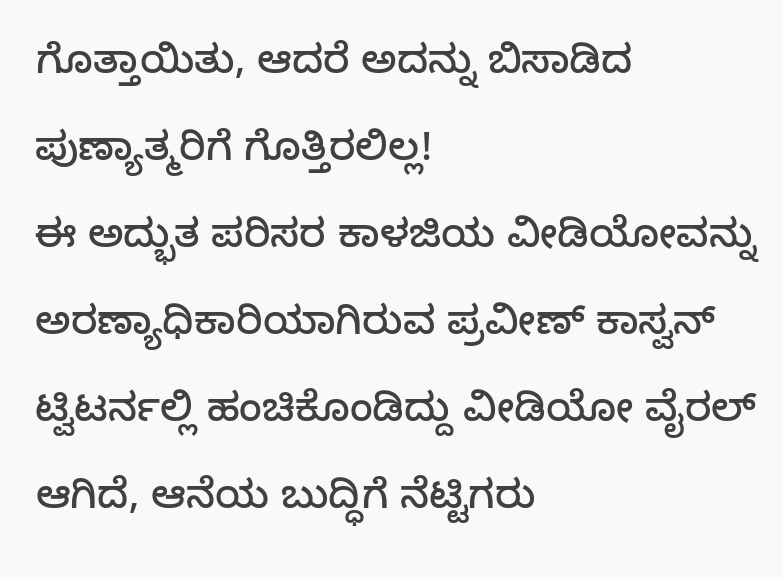ಗೊತ್ತಾಯಿತು, ಆದರೆ ಅದನ್ನು ಬಿಸಾಡಿದ ಪುಣ್ಯಾತ್ಮರಿಗೆ ಗೊತ್ತಿರಲಿಲ್ಲ!
ಈ ಅದ್ಭುತ ಪರಿಸರ ಕಾಳಜಿಯ ವೀಡಿಯೋವನ್ನು ಅರಣ್ಯಾಧಿಕಾರಿಯಾಗಿರುವ ಪ್ರವೀಣ್ ಕಾಸ್ವನ್ ಟ್ವಿಟರ್ನಲ್ಲಿ ಹಂಚಿಕೊಂಡಿದ್ದು ವೀಡಿಯೋ ವೈರಲ್ ಆಗಿದೆ, ಆನೆಯ ಬುದ್ಧಿಗೆ ನೆಟ್ಟಿಗರು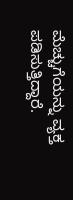ಮೆಚ್ಚುಗೆಯನ್ನು ವ್ಯಕ್ತ ಪಡಿಸುತ್ತಿದ್ದಾರೆ.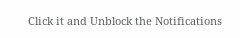Click it and Unblock the Notifications